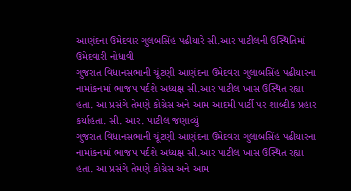આણંદના ઉમેદવાર ગુલબસિંહ પઢીયારે સી.આર પાટીલની ઉસ્થિતિમાં ઉમેદવારી નોધાવી
ગુજરાત વિધાનસભાની ચૂંટણી આણંદના ઉમેદવરા ગુલાબસિંહ પઢીયારના નામાંકનમાં ભાજપ પર્દશે અધ્યક્ષ સી.આર પાટીલ ખાસ ઉસ્થિત રહ્યા હતા. આ પ્રસંગે તેમણે કોગ્રેસ અને આમ આદમી પાર્ટી પર શાબ્દીક પ્રહાર કર્યાહતા. સી. આર. પાટીલ જણાવ્યું
ગુજરાત વિધાનસભાની ચૂંટણી આણંદના ઉમેદવરા ગુલાબસિંહ પઢીયારના નામાંકનમાં ભાજપ પર્દશે અધ્યક્ષ સી.આર પાટીલ ખાસ ઉસ્થિત રહ્યા હતા. આ પ્રસંગે તેમણે કોગ્રેસ અને આમ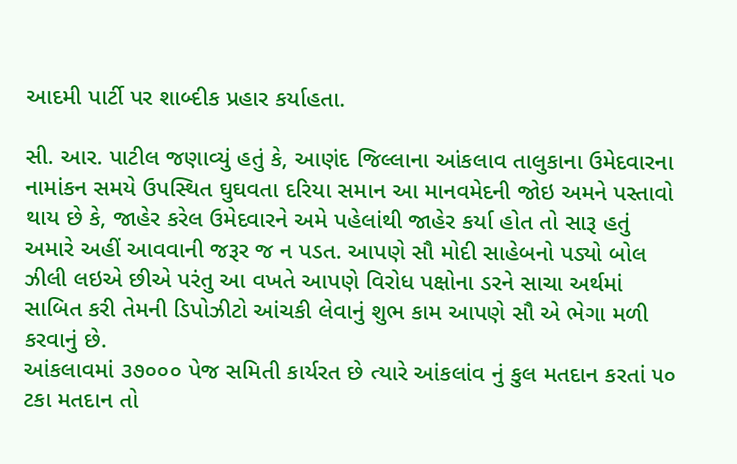આદમી પાર્ટી પર શાબ્દીક પ્રહાર કર્યાહતા.

સી. આર. પાટીલ જણાવ્યું હતું કે, આણંદ જિલ્લાના આંકલાવ તાલુકાના ઉમેદવારના નામાંકન સમયે ઉપસ્થિત ઘુઘવતા દરિયા સમાન આ માનવમેદની જોઇ અમને પસ્તાવો થાય છે કે, જાહેર કરેલ ઉમેદવારને અમે પહેલાંથી જાહેર કર્યા હોત તો સારૂ હતું અમારે અહીં આવવાની જરૂર જ ન પડત. આપણે સૌ મોદી સાહેબનો પડ્યો બોલ ઝીલી લઇએ છીએ પરંતુ આ વખતે આપણે વિરોધ પક્ષોના ડરને સાચા અર્થમાં સાબિત કરી તેમની ડિપોઝીટો આંચકી લેવાનું શુભ કામ આપણે સૌ એ ભેગા મળી કરવાનું છે.
આંકલાવમાં ૩૭૦૦૦ પેજ સમિતી કાર્યરત છે ત્યારે આંકલાંવ નું કુલ મતદાન કરતાં ૫૦ ટકા મતદાન તો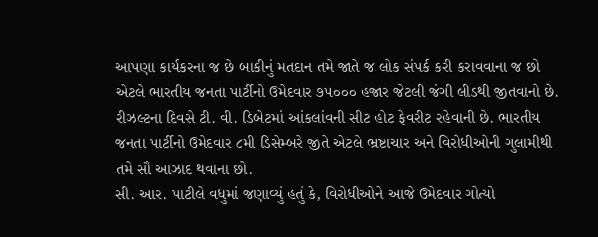આપણા કાર્યકરના જ છે બાકીનું મતદાન તમે જાતે જ લોક સંપર્ક કરી કરાવવાના જ છો એટલે ભારતીય જનતા પાર્ટીનો ઉમેદવાર ૭૫૦૦૦ હજાર જેટલી જંગી લીડથી જીતવાનો છે. રીઝલ્ટના દિવસે ટી. વી. ડિબેટમાં આંકલાંવની સીટ હોટ ફેવરીટ રહેવાની છે. ભારતીય જનતા પાર્ટીનો ઉમેદવાર ૮મી ડિસેમ્બરે જીતે એટલે ભ્રષ્ટાચાર અને વિરોધીઓની ગુલામીથી તમે સૌ આઝાદ થવાના છો.
સી. આર. પાટીલે વધુમાં જણાવ્યું હતું કે, વિરોધીઓને આજે ઉમેદવાર ગોત્યો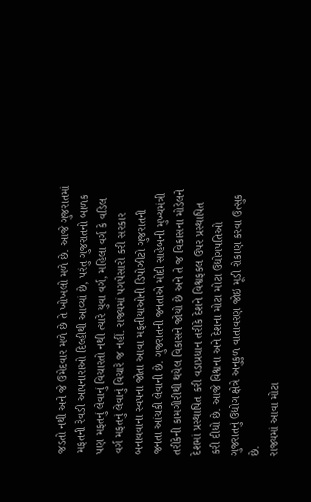જડતો નથી અને જે ઉમેદવાર મળે છે તે ખોખલો મળે છે. આજે ગુજરાતમાં મફતની રેવડી આપનારાઓ દિલ્હીથી આવ્યાં છે, પરંતુ ગુજરાતનો બાળક પણ મફતનું લેવાનું વિચારતો નથી ત્યારે યુવા વર્ગ, મહિલા વર્ગ કે વડિલ વર્ગ મફતનું લેવાનું વિચારે જ નહીં. રાજ્યમાં પગપેસારો કરી સરકાર બનાવવાના સ્વપના જોતા આવા મફતીયાઓની ડિપોઝીટો ગુજરાતની જનતા આંચકી લેવાની છે. ગુજરાતની જનતાએ મોદી સાહેબની મુખ્યમંત્રી તરીકેની કામગીરીથી થયેલ વિકાસને જોયો છે અને તે જ વિકાસના મોડેલને દેશમાં પ્રસ્થાપિત કરી વડાપ્રધાન તરીકે દેશને વિશ્વફકલ ઉપર પ્રસ્થાપિત કરી દીધો છે. આજે વિશ્વના અને દેશના મોટા મોટા ઉદ્યોગપતિઓ ગુજરાતનું ઉદ્યોગ ક્ષેત્રે અનુકુળ વાતાવરણ જોઇ મૂડી રોકાણ કરવા ઉત્સુક છે.
રાજ્યમાં આવા મોટા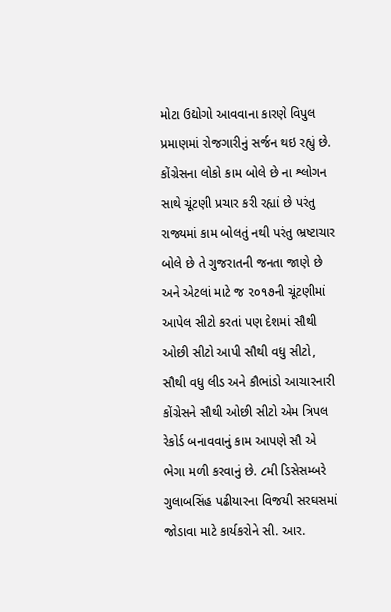મોટા ઉદ્યોગો આવવાના કારણે વિપુલ પ્રમાણમાં રોજગારીનું સર્જન થઇ રહ્યું છે. કોંગ્રેસના લોકો કામ બોલે છે ના શ્લોગન સાથે ચૂંટણી પ્રચાર કરી રહ્યાં છે પરંતુ રાજ્યમાં કામ બોલતું નથી પરંતુ ભ્રષ્ટાચાર બોલે છે તે ગુજરાતની જનતા જાણે છે અને એટલાં માટે જ ૨૦૧૭ની ચૂંટણીમાં આપેલ સીટો કરતાં પણ દેશમાં સૌથી ઓછી સીટો આપી સૌથી વધુ સીટો, સૌથી વધુ લીડ અને કૌભાંડો આચારનારી કોંગ્રેસને સૌથી ઓછી સીટો એમ ત્રિપલ રેકોર્ડ બનાવવાનું કામ આપણે સૌ એ ભેગા મળી કરવાનું છે. ૮મી ડિસેસમ્બરે ગુલાબસિંહ પઢીયારના વિજયી સરઘસમાં જોડાવા માટે કાર્યકરોને સી. આર.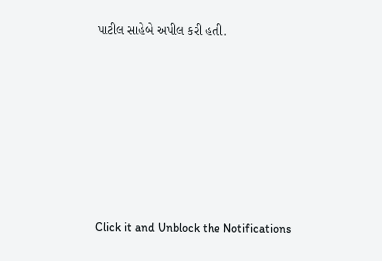પાટીલ સાહેબે અપીલ કરી હતી.












Click it and Unblock the Notifications